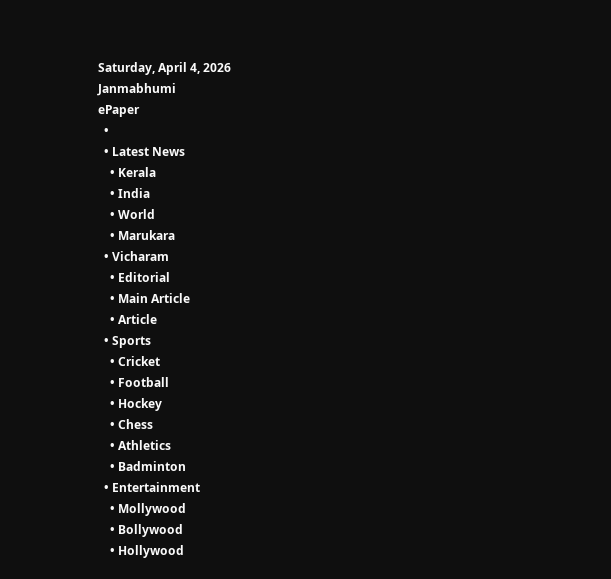Saturday, April 4, 2026
Janmabhumi
ePaper
  •
  • Latest News
    • Kerala
    • India
    • World
    • Marukara
  • Vicharam
    • Editorial
    • Main Article
    • Article
  • Sports
    • Cricket
    • Football
    • Hockey
    • Chess
    • Athletics
    • Badminton
  • Entertainment
    • Mollywood
    • Bollywood
    • Hollywood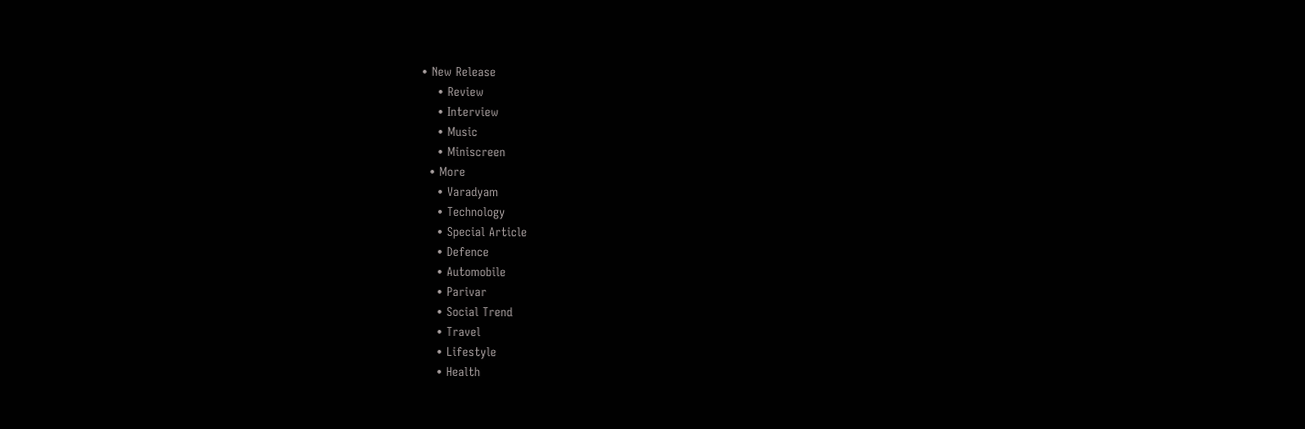• New Release
    • Review
    • Interview
    • Music
    • Miniscreen
  • More
    • Varadyam
    • Technology
    • Special Article
    • Defence
    • Automobile
    • Parivar
    • Social Trend
    • Travel
    • Lifestyle
    • Health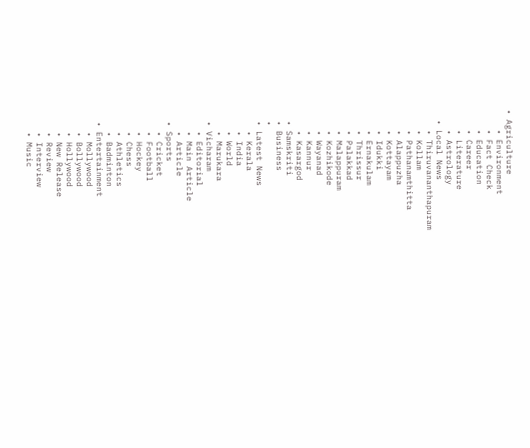• Agriculture
    • Environment
    • Fact Check
    • Education
    • Career
    • Literature
    • Astrology
  • Local News
    • Thiruvananthapuram
    • Kollam
    • Pathanamthitta
    • Alappuzha
    • Kottayam
    • Idukki
    • Ernakulam
    • Thrissur
    • Palakkad
    • Malappuram
    • Kozhikode
    • Wayanad
    • Kannur
    • Kasargod
  • Samskriti
  • Business
  •
  • Latest News
    • Kerala
    • India
    • World
    • Marukara
  • Vicharam
    • Editorial
    • Main Article
    • Article
  • Sports
    • Cricket
    • Football
    • Hockey
    • Chess
    • Athletics
    • Badminton
  • Entertainment
    • Mollywood
    • Bollywood
    • Hollywood
    • New Release
    • Review
    • Interview
    • Music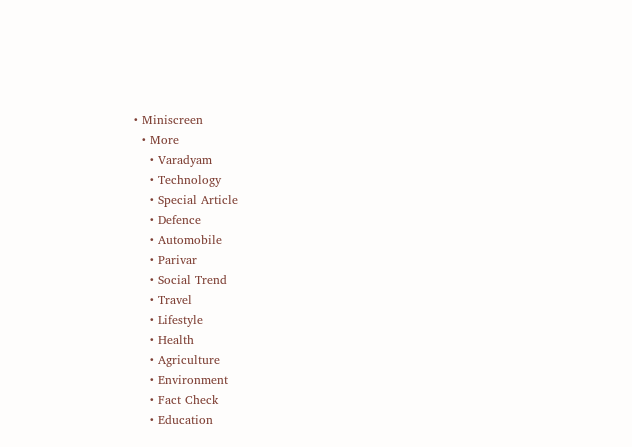• Miniscreen
  • More
    • Varadyam
    • Technology
    • Special Article
    • Defence
    • Automobile
    • Parivar
    • Social Trend
    • Travel
    • Lifestyle
    • Health
    • Agriculture
    • Environment
    • Fact Check
    • Education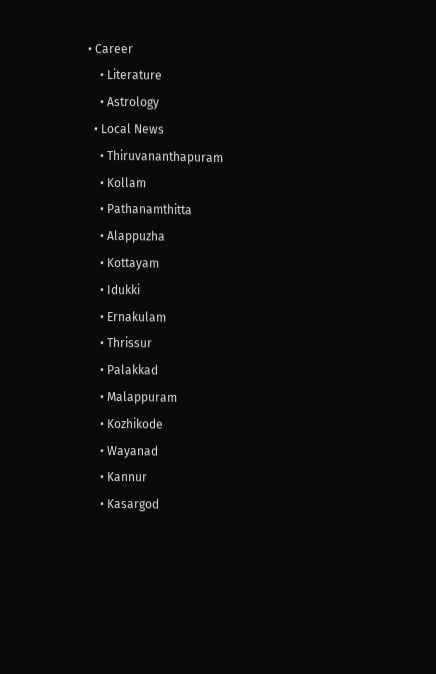• Career
    • Literature
    • Astrology
  • Local News
    • Thiruvananthapuram
    • Kollam
    • Pathanamthitta
    • Alappuzha
    • Kottayam
    • Idukki
    • Ernakulam
    • Thrissur
    • Palakkad
    • Malappuram
    • Kozhikode
    • Wayanad
    • Kannur
    • Kasargod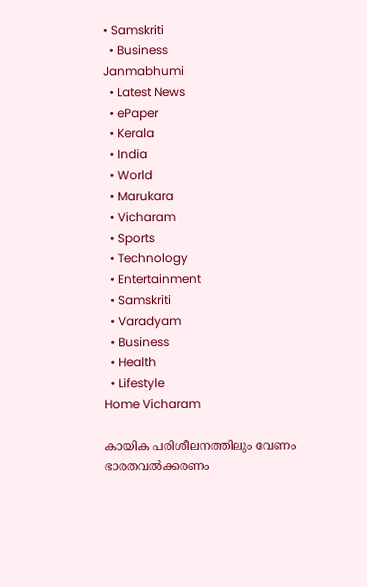• Samskriti
  • Business
Janmabhumi
  • Latest News
  • ePaper
  • Kerala
  • India
  • World
  • Marukara
  • Vicharam
  • Sports
  • Technology
  • Entertainment
  • Samskriti
  • Varadyam
  • Business
  • Health
  • Lifestyle
Home Vicharam

കായിക പരിശീലനത്തിലും വേണം ഭാരതവല്‍ക്കരണം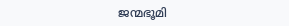ജന്മഭൂമി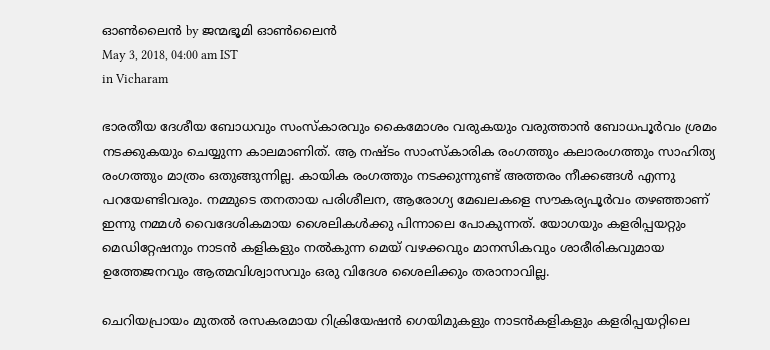ഓണ്‍ലൈന്‍ by ജന്മഭൂമി ഓണ്‍ലൈന്‍
May 3, 2018, 04:00 am IST
in Vicharam

ഭാരതീയ ദേശീയ ബോധവും സംസ്‌കാരവും കൈമോശം വരുകയും വരുത്താന്‍ ബോധപൂര്‍വം ശ്രമം നടക്കുകയും ചെയ്യുന്ന കാലമാണിത്. ആ നഷ്ടം സാംസ്‌കാരിക രംഗത്തും കലാരംഗത്തും സാഹിത്യ രംഗത്തും മാത്രം ഒതുങ്ങുന്നില്ല. കായിക രംഗത്തും നടക്കുന്നുണ്ട് അത്തരം നീക്കങ്ങള്‍ എന്നു പറയേണ്ടിവരും. നമ്മുടെ തനതായ പരിശീലന, ആരോഗ്യ മേഖലകളെ സൗകര്യപൂര്‍വം തഴഞ്ഞാണ് ഇന്നു നമ്മള്‍ വൈദേശികമായ ശൈലികള്‍ക്കു പിന്നാലെ പോകുന്നത്. യോഗയും കളരിപ്പയറ്റും മെഡിറ്റേഷനും നാടന്‍ കളികളും നല്‍കുന്ന മെയ് വഴക്കവും മാനസികവും ശാരീരികവുമായ ഉത്തേജനവും ആത്മവിശ്വാസവും ഒരു വിദേശ ശൈലിക്കും തരാനാവില്ല.

ചെറിയപ്രായം മുതല്‍ രസകരമായ റിക്രിയേഷന്‍ ഗെയിമുകളും നാടന്‍കളികളും കളരിപ്പയറ്റിലെ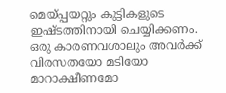മെയ്‌പ്പയറ്റും കുട്ടികളുടെ ഇഷ്ടത്തിനായി ചെയ്യിക്കണം.  ഒരു കാരണവശാലും അവര്‍ക്ക് വിരസതയോ മടിയോ മാറാക്ഷീണമോ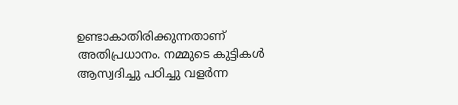ഉണ്ടാകാതിരിക്കുന്നതാണ് അതിപ്രധാനം. നമ്മുടെ കുട്ടികള്‍ ആസ്വദിച്ചു പഠിച്ചു വളര്‍ന്ന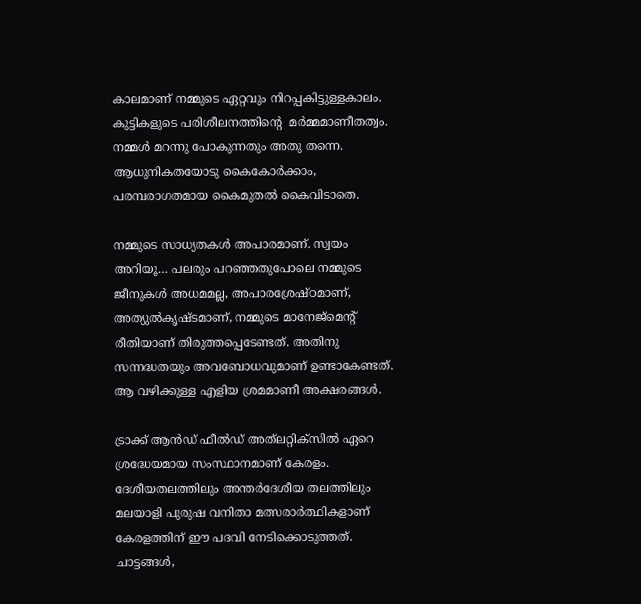കാലമാണ് നമ്മുടെ ഏറ്റവും നിറപ്പകിട്ടുള്ളകാലം. കുട്ടികളുടെ പരിശീലനത്തിന്റെ  മര്‍മ്മമാണീതത്വം. നമ്മള്‍ മറന്നു പോകുന്നതും അതു തന്നെ. ആധുനികതയോടു കൈകോര്‍ക്കാം, പരമ്പരാഗതമായ കൈമുതല്‍ കൈവിടാതെ.

നമ്മുടെ സാധ്യതകള്‍ അപാരമാണ്. സ്വയം അറിയൂ… പലരും പറഞ്ഞതുപോലെ നമ്മുടെ  ജീനുകള്‍ അധമമല്ല, അപാരശ്രേഷ്ഠമാണ്, അത്യുല്‍കൃഷ്ടമാണ്, നമ്മുടെ മാനേജ്‌മെന്റ് രീതിയാണ് തിരുത്തപ്പെടേണ്ടത്. അതിനു സന്നദ്ധതയും അവബോധവുമാണ് ഉണ്ടാകേണ്ടത്. ആ വഴിക്കുള്ള എളിയ ശ്രമമാണീ അക്ഷരങ്ങള്‍.

ട്രാക്ക് ആന്‍ഡ് ഫീല്‍ഡ് അത്‌ലറ്റിക്‌സില്‍ ഏറെ ശ്രദ്ധേയമായ സംസ്ഥാനമാണ് കേരളം. ദേശീയതലത്തിലും അന്തര്‍ദേശീയ തലത്തിലും മലയാളി പുരുഷ വനിതാ മത്സരാര്‍ത്ഥികളാണ് കേരളത്തിന് ഈ പദവി നേടിക്കൊടുത്തത്. ചാട്ടങ്ങള്‍,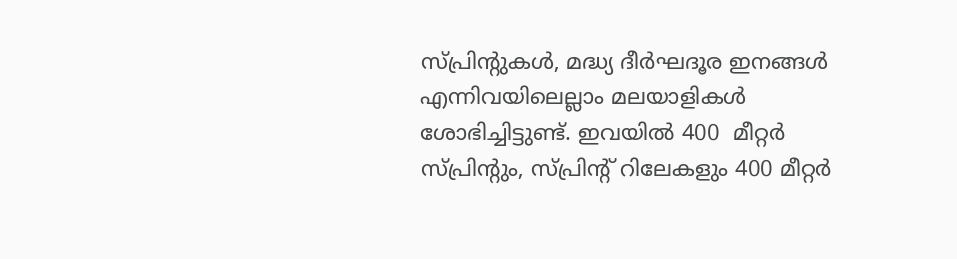സ്പ്രിന്റുകള്‍, മദ്ധ്യ ദീര്‍ഘദൂര ഇനങ്ങള്‍ എന്നിവയിലെല്ലാം മലയാളികള്‍ ശോഭിച്ചിട്ടുണ്ട്. ഇവയില്‍ 400  മീറ്റര്‍ സ്പ്രിന്റും, സ്പ്രിന്റ് റിലേകളും 400 മീറ്റര്‍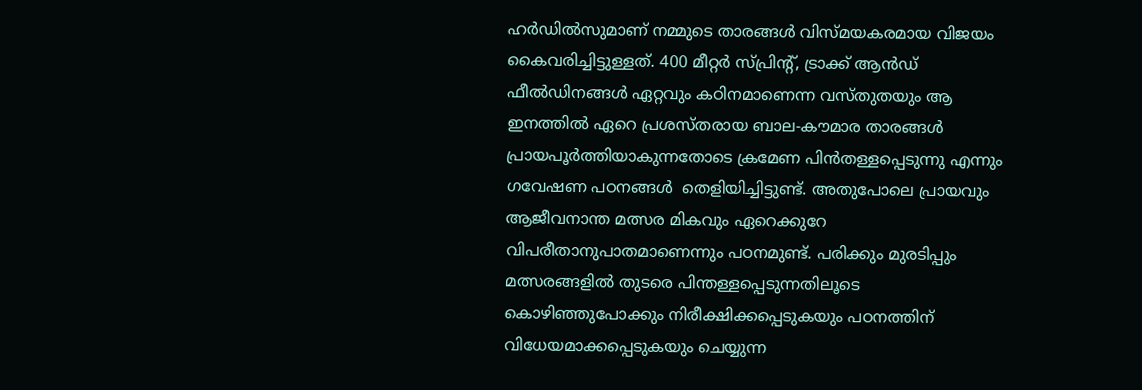ഹര്‍ഡില്‍സുമാണ് നമ്മുടെ താരങ്ങള്‍ വിസ്മയകരമായ വിജയം കൈവരിച്ചിട്ടുള്ളത്. 400 മീറ്റര്‍ സ്പ്രിന്റ്, ട്രാക്ക് ആന്‍ഡ്  ഫീല്‍ഡിനങ്ങള്‍ ഏറ്റവും കഠിനമാണെന്ന വസ്തുതയും ആ ഇനത്തില്‍ ഏറെ പ്രശസ്തരായ ബാല-കൗമാര താരങ്ങള്‍ പ്രായപൂര്‍ത്തിയാകുന്നതോടെ ക്രമേണ പിന്‍തള്ളപ്പെടുന്നു എന്നും ഗവേഷണ പഠനങ്ങള്‍  തെളിയിച്ചിട്ടുണ്ട്. അതുപോലെ പ്രായവും ആജീവനാന്ത മത്സര മികവും ഏറെക്കുറേ വിപരീതാനുപാതമാണെന്നും പഠനമുണ്ട്. പരിക്കും മുരടിപ്പും മത്സരങ്ങളില്‍ തുടരെ പിന്തള്ളപ്പെടുന്നതിലൂടെ കൊഴിഞ്ഞുപോക്കും നിരീക്ഷിക്കപ്പെടുകയും പഠനത്തിന് വിധേയമാക്കപ്പെടുകയും ചെയ്യുന്ന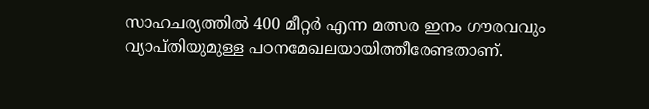സാഹചര്യത്തില്‍ 400 മീറ്റര്‍ എന്ന മത്സര ഇനം ഗൗരവവും വ്യാപ്തിയുമുള്ള പഠനമേഖലയായിത്തീരേണ്ടതാണ്.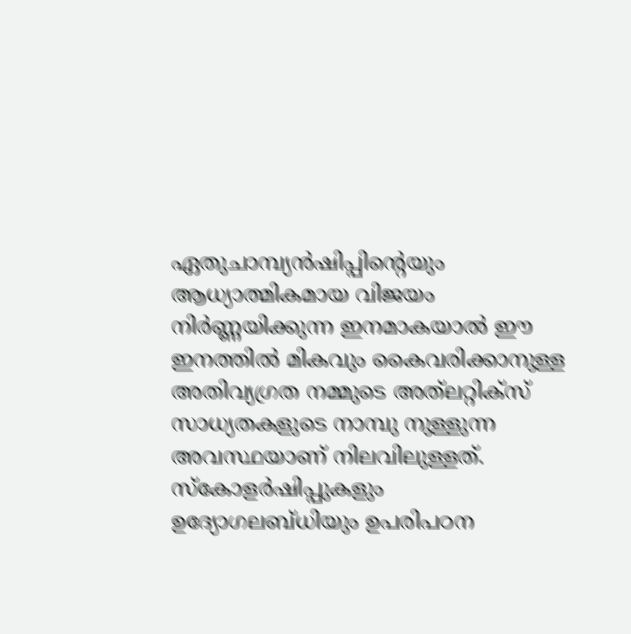ഏതുചാമ്പ്യന്‍ഷിപ്പിന്റെയും ആധ്യാത്മികമായ വിജയം നിര്‍ണ്ണയിക്കുന്ന ഇനമാകയാല്‍ ഈ ഇനത്തില്‍ മികവും കൈവരിക്കാനുള്ള അതിവ്യഗ്രത നമ്മുടെ അത്‌ലറ്റിക്‌സ് സാധ്യതകളുടെ നാമ്പു നുള്ളുന്ന അവസ്ഥയാണ് നിലവിലുള്ളത്. സ്‌കോളര്‍ഷിപ്പുകളും ഉദ്യോഗലബ്ധിയും ഉപരിപഠന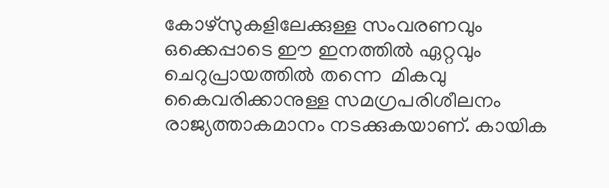കോഴ്‌സുകളിലേക്കുള്ള സംവരണവും ഒക്കെപ്പാടെ ഈ ഇനത്തില്‍ ഏറ്റവും ചെറുപ്രായത്തില്‍ തന്നെ  മികവു കൈവരിക്കാനുള്ള സമഗ്രപരിശീലനം രാജ്യത്താകമാനം നടക്കുകയാണ്. കായിക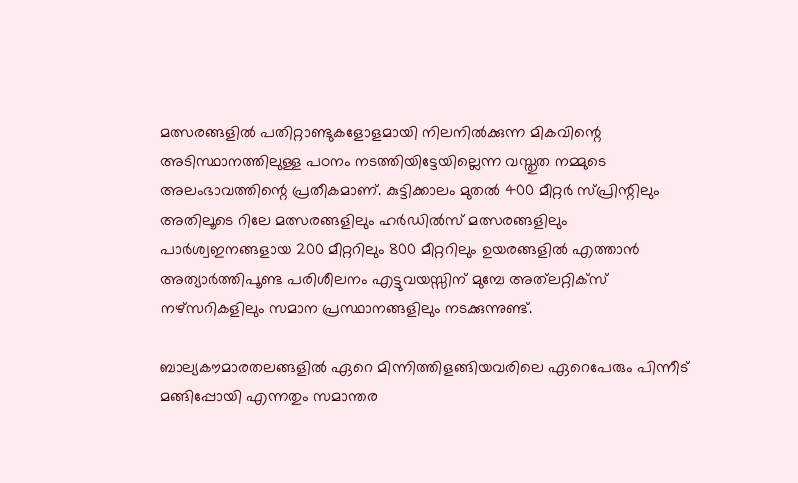മത്സരങ്ങളില്‍ പതിറ്റാണ്ടുകളോളമായി നിലനില്‍ക്കുന്ന മികവിന്റെ അടിസ്ഥാനത്തിലുള്ള പഠനം നടത്തിയിട്ടേയില്ലെന്ന വസ്തുത നമ്മുടെ അലംഭാവത്തിന്റെ പ്രതീകമാണ്. കുട്ടിക്കാലം മുതല്‍ 400 മീറ്റര്‍ സ്പ്രിന്റിലും അതിലൂടെ റിലേ മത്സരങ്ങളിലും ഹര്‍ഡില്‍സ് മത്സരങ്ങളിലും പാര്‍ശ്വഇനങ്ങളായ 200 മീറ്ററിലും 800 മീറ്ററിലും ഉയരങ്ങളില്‍ എത്താന്‍ അത്യാര്‍ത്തിപൂണ്ട പരിശീലനം എട്ടുവയസ്സിന് മുമ്പേ അത്‌ലറ്റിക്‌സ് നഴ്‌സറികളിലും സമാന പ്രസ്ഥാനങ്ങളിലും നടക്കുന്നുണ്ട്.

ബാല്യകൗമാരതലങ്ങളില്‍ ഏറെ മിന്നിത്തിളങ്ങിയവരിലെ ഏറെപേരും പിന്നീട് മങ്ങിപ്പോയി എന്നതും സമാന്തര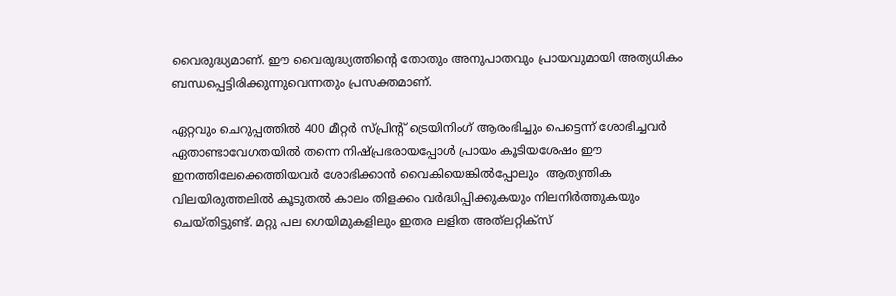വൈരുദ്ധ്യമാണ്. ഈ വൈരുദ്ധ്യത്തിന്റെ തോതും അനുപാതവും പ്രായവുമായി അത്യധികം ബന്ധപ്പെട്ടിരിക്കുന്നുവെന്നതും പ്രസക്തമാണ്.

ഏറ്റവും ചെറുപ്പത്തില്‍ 400 മീറ്റര്‍ സ്പ്രിന്റ് ട്രെയിനിംഗ് ആരംഭിച്ചും പെട്ടെന്ന് ശോഭിച്ചവര്‍ ഏതാണ്ടാവേഗതയില്‍ തന്നെ നിഷ്പ്രഭരായപ്പോള്‍ പ്രായം കൂടിയശേഷം ഈ ഇനത്തിലേക്കെത്തിയവര്‍ ശോഭിക്കാന്‍ വൈകിയെങ്കില്‍പ്പോലും  ആത്യന്തിക വിലയിരുത്തലില്‍ കൂടുതല്‍ കാലം തിളക്കം വര്‍ദ്ധിപ്പിക്കുകയും നിലനിര്‍ത്തുകയും ചെയ്തിട്ടുണ്ട്. മറ്റു പല ഗെയിമുകളിലും ഇതര ലളിത അത്‌ലറ്റിക്‌സ്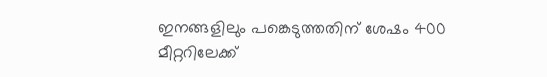ഇനങ്ങളിലും പങ്കെടുത്തതിന് ശേഷം 400 മീറ്ററിലേക്ക്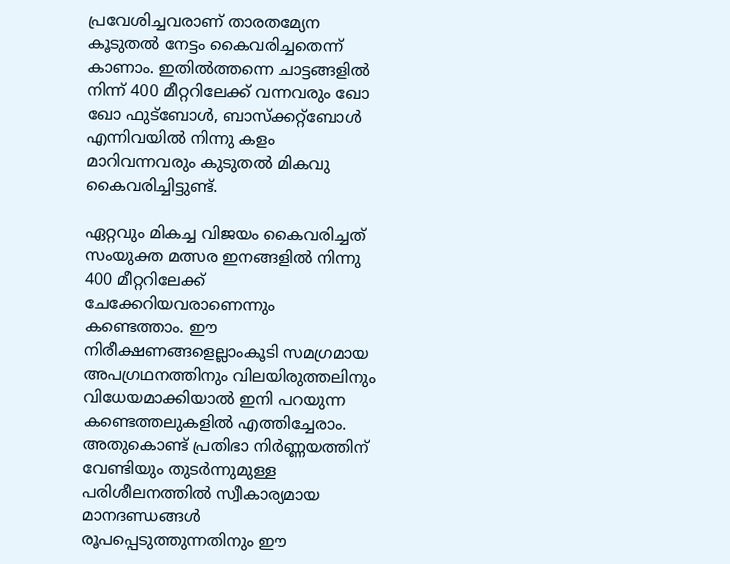പ്രവേശിച്ചവരാണ് താരതമ്യേന കൂടുതല്‍ നേട്ടം കൈവരിച്ചതെന്ന് കാണാം. ഇതില്‍ത്തന്നെ ചാട്ടങ്ങളില്‍ നിന്ന് 400 മീറ്ററിലേക്ക് വന്നവരും ഖോ ഖോ ഫുട്‌ബോള്‍, ബാസ്‌ക്കറ്റ്‌ബോള്‍ എന്നിവയില്‍ നിന്നു കളം മാറിവന്നവരും കുടുതല്‍ മികവു കൈവരിച്ചിട്ടുണ്ട്.

ഏറ്റവും മികച്ച വിജയം കൈവരിച്ചത് സംയുക്ത മത്സര ഇനങ്ങളില്‍ നിന്നു 400 മീറ്ററിലേക്ക് ചേക്കേറിയവരാണെന്നും കണ്ടെത്താം. ഈ നിരീക്ഷണങ്ങളെല്ലാംകൂടി സമഗ്രമായ അപഗ്രഥനത്തിനും വിലയിരുത്തലിനും വിധേയമാക്കിയാല്‍ ഇനി പറയുന്ന കണ്ടെത്തലുകളില്‍ എത്തിച്ചേരാം. അതുകൊണ്ട് പ്രതിഭാ നിര്‍ണ്ണയത്തിന് വേണ്ടിയും തുടര്‍ന്നുമുള്ള പരിശീലനത്തില്‍ സ്വീകാര്യമായ മാനദണ്ഡങ്ങള്‍ രൂപപ്പെടുത്തുന്നതിനും ഈ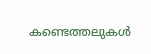കണ്ടെത്തലുകള്‍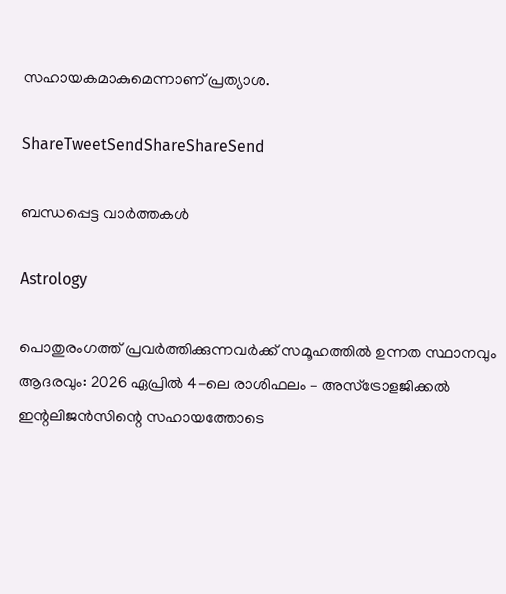സഹായകമാകുമെന്നാണ് പ്രത്യാശ.

ShareTweetSendShareShareSend

ബന്ധപ്പെട്ട വാര്‍ത്തകള്‍

Astrology

പൊതുരംഗത്ത് പ്രവർത്തിക്കുന്നവർക്ക് സമൂഹത്തിൽ ഉന്നത സ്ഥാനവും ആദരവും: 2026 ഏപ്രിൽ 4-ലെ രാശിഫലം – അസ്ട്രോളജിക്കൽ ഇന്റലിജൻസിന്റെ സഹായത്തോടെ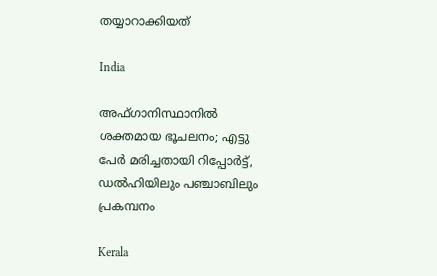തയ്യാറാക്കിയത്

India

അഫ്ഗാനിസ്ഥാനില്‍ ശക്തമായ ഭൂചലനം; എട്ടു പേര്‍ മരിച്ചതായി റിപ്പോര്‍ട്ട്, ഡൽഹിയിലും പഞ്ചാബിലും പ്രകമ്പനം

Kerala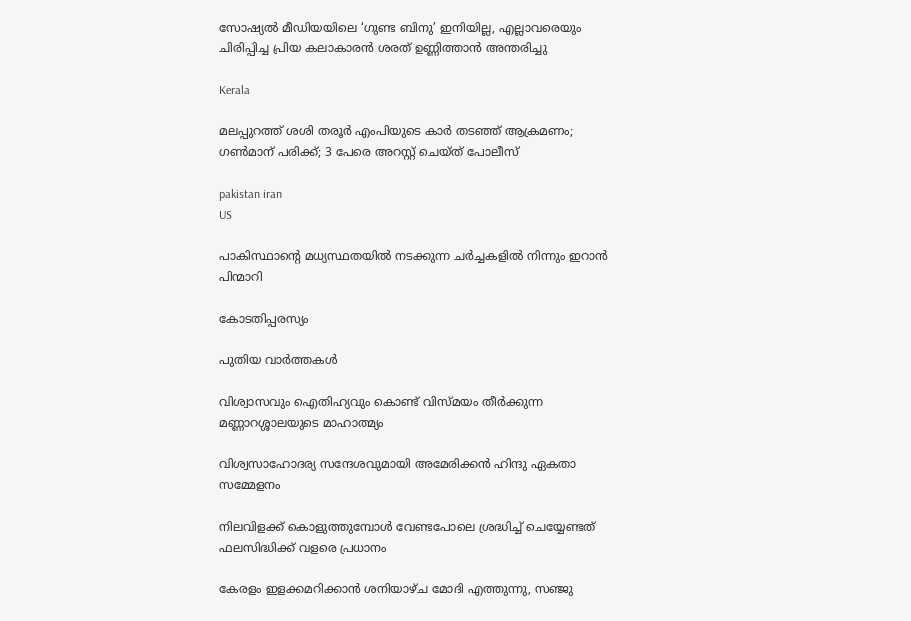സോഷ്യൽ മീഡിയയിലെ ‘ഗുണ്ട ബിനു’ ഇനിയില്ല, എല്ലാവരെയും ചിരിപ്പിച്ച പ്രിയ കലാകാരൻ ശരത് ഉണ്ണിത്താൻ അന്തരിച്ചു

Kerala

മലപ്പുറത്ത് ശശി തരൂർ എംപിയുടെ കാർ തടഞ്ഞ് ആക്രമണം; ഗൺമാന് പരിക്ക്; 3 പേരെ അറസ്റ്റ് ചെയ്ത് പോലീസ്

pakistan iran
US

പാകിസ്ഥാന്റെ മധ്യസ്ഥതയിൽ നടക്കുന്ന ചർച്ചകളിൽ നിന്നും ഇറാൻ പിന്മാറി

കോടതിപ്പരസ്യം

പുതിയ വാര്‍ത്തകള്‍

വിശ്വാസവും ഐതിഹ്യവും കൊണ്ട് വിസ്മയം തീർക്കുന്ന മണ്ണാറശ്ശാലയുടെ മാഹാത്മ്യം

വിശ്വസാഹോദര്യ സന്ദേശവുമായി അമേരിക്കൻ ഹിന്ദു ഏകതാ സമ്മേളനം

നിലവിളക്ക് കൊളുത്തുമ്പോൾ വേണ്ടപോലെ ശ്രദ്ധിച്ച് ചെയ്യേണ്ടത് ഫലസിദ്ധിക്ക് വളരെ പ്രധാനം

കേരളം ഇളക്കമറിക്കാന്‍ ശനിയാഴ്ച മോദി എത്തുന്നു, സഞ്ജു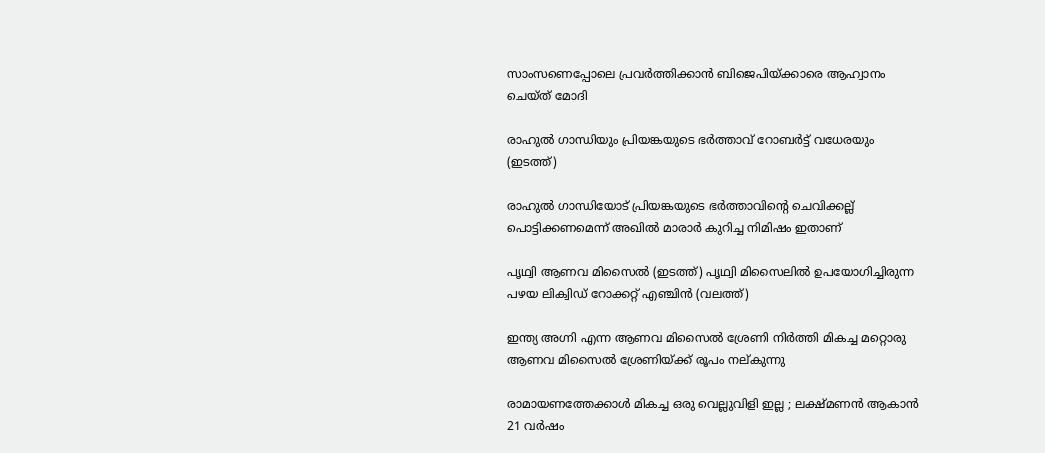സാംസണെപ്പോലെ പ്രവര്‍ത്തിക്കാന്‍ ബിജെപിയ്‌ക്കാരെ ആഹ്വാനം ചെയ്ത് മോദി

രാഹുല്‍ ഗാന്ധിയും പ്രിയങ്കയുടെ ഭര്‍ത്താവ് റോബര്‍ട്ട് വധേരയും (ഇടത്ത്)

രാഹുല്‍ ഗാന്ധിയോട് പ്രിയങ്കയുടെ ഭര്‍ത്താവിന്റെ ചെവിക്കല്ല് പൊട്ടിക്കണമെന്ന് അഖില്‍ മാരാര്‍ കുറിച്ച നിമിഷം ഇതാണ്

പൃഥ്വി ആണവ മിസൈല്‍ (ഇടത്ത്) പൃഥ്വി മിസൈലില്‍ ഉപയോഗിച്ചിരുന്ന പഴയ ലിക്വിഡ് റോക്കറ്റ് എഞ്ചിന്‍ (വലത്ത്)

ഇന്ത്യ അഗ്നി എന്ന ആണവ മിസൈല്‍ ശ്രേണി നിര്‍ത്തി മികച്ച മറ്റൊരു ആണവ മിസൈല്‍ ശ്രേണിയ്‌ക്ക് രൂപം നല‍്കുന്നു

രാമായണത്തേക്കാൾ മികച്ച ഒരു വെല്ലുവിളി ഇല്ല ; ലക്ഷ്മണൻ ആകാൻ 21 വർഷം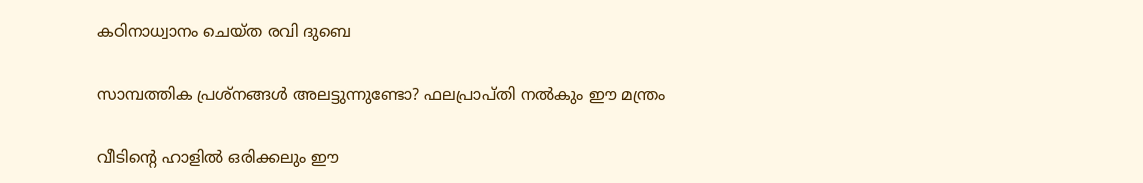കഠിനാധ്വാനം ചെയ്ത രവി ദുബെ

സാമ്പത്തിക പ്രശ്നങ്ങൾ അലട്ടുന്നുണ്ടോ? ഫലപ്രാപ്തി നൽകും ഈ മന്ത്രം

വീടിന്റെ ഹാളിൽ ഒരിക്കലും ഈ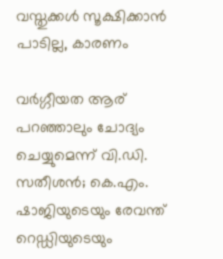വസ്തുക്കൾ സൂക്ഷിക്കാൻ പാടില്ല, കാരണം

വര്‍ഗ്ഗീയത ആര് പറഞ്ഞാലും ചോദ്യം ചെയ്യുമെന്ന് വി.ഡി. സതീശന്‍; കെ.എം. ഷാജിയുടെയും രേവന്ത് റെഡ്ഡിയുടെയും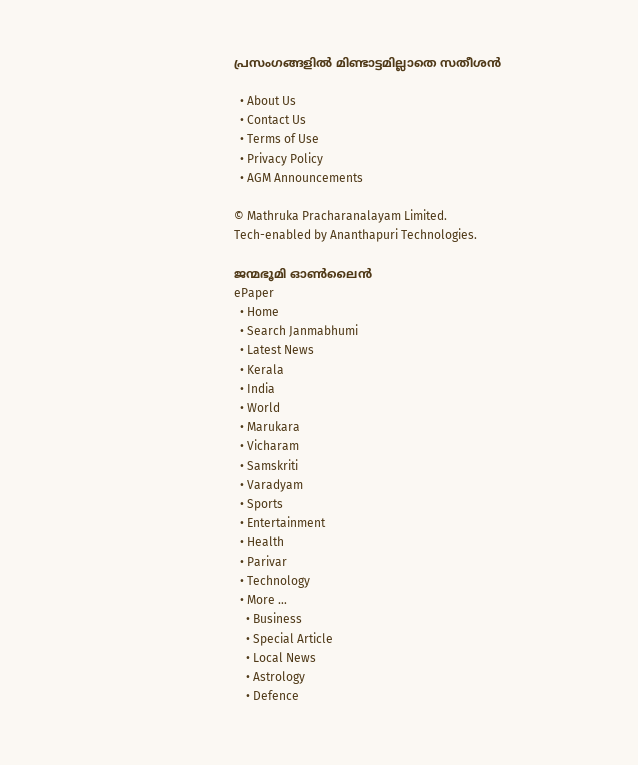പ്രസംഗങ്ങളില്‍ മിണ്ടാട്ടമില്ലാതെ സതീശന്‍

  • About Us
  • Contact Us
  • Terms of Use
  • Privacy Policy
  • AGM Announcements

© Mathruka Pracharanalayam Limited.
Tech-enabled by Ananthapuri Technologies.

ജന്മഭൂമി ഓണ്‍ലൈന്‍
ePaper
  • Home
  • Search Janmabhumi
  • Latest News
  • Kerala
  • India
  • World
  • Marukara
  • Vicharam
  • Samskriti
  • Varadyam
  • Sports
  • Entertainment
  • Health
  • Parivar
  • Technology
  • More …
    • Business
    • Special Article
    • Local News
    • Astrology
    • Defence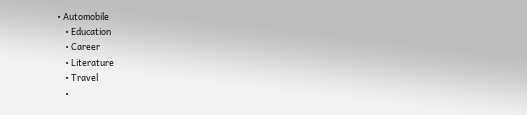• Automobile
    • Education
    • Career
    • Literature
    • Travel
    •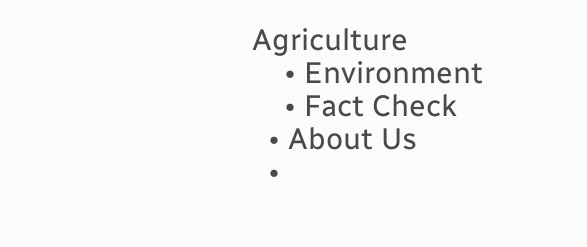Agriculture
    • Environment
    • Fact Check
  • About Us
  •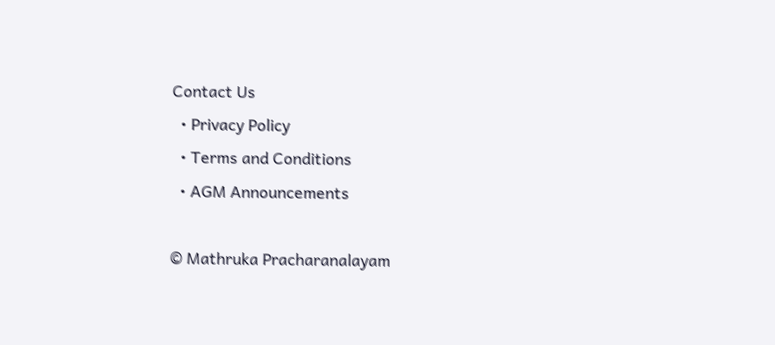Contact Us
  • Privacy Policy
  • Terms and Conditions
  • AGM Announcements

© Mathruka Pracharanalayam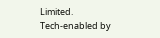Limited.
Tech-enabled by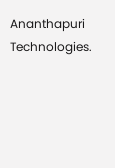Ananthapuri Technologies.